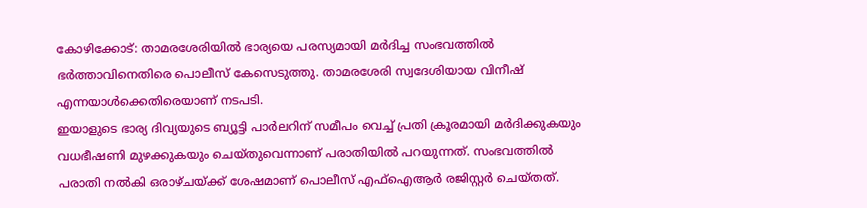കോഴിക്കോട്: താമരശേരിയിൽ ഭാര്യയെ പരസ്യമായി മർദിച്ച സംഭവത്തിൽ ഭർത്താവിനെതിരെ പൊലീസ് കേസെടുത്തു. താമരശേരി സ്വദേശിയായ വിനീഷ് എന്നയാൾക്കെതിരെയാണ് നടപടി.
ഇയാളുടെ ഭാര്യ ദിവ്യയുടെ ബ്യൂട്ടി പാർലറിന് സമീപം വെച്ച് പ്രതി ക്രൂരമായി മർദിക്കുകയും വധഭീഷണി മുഴക്കുകയും ചെയ്തുവെന്നാണ് പരാതിയിൽ പറയുന്നത്. സംഭവത്തിൽ പരാതി നൽകി ഒരാഴ്ചയ്ക്ക് ശേഷമാണ് പൊലീസ് എഫ്ഐആർ രജിസ്റ്റർ ചെയ്തത്.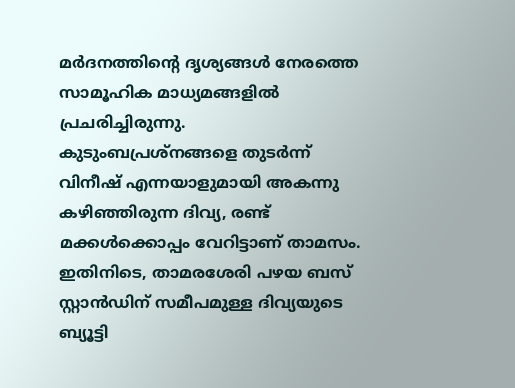മർദനത്തിന്റെ ദൃശ്യങ്ങൾ നേരത്തെ സാമൂഹിക മാധ്യമങ്ങളിൽ പ്രചരിച്ചിരുന്നു. കുടുംബപ്രശ്നങ്ങളെ തുടർന്ന് വിനീഷ് എന്നയാളുമായി അകന്നു കഴിഞ്ഞിരുന്ന ദിവ്യ, രണ്ട് മക്കൾക്കൊപ്പം വേറിട്ടാണ് താമസം.
ഇതിനിടെ, താമരശേരി പഴയ ബസ് സ്റ്റാൻഡിന് സമീപമുള്ള ദിവ്യയുടെ ബ്യൂട്ടി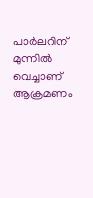പാർലറിന് മുന്നിൽ വെച്ചാണ് ആക്രമണം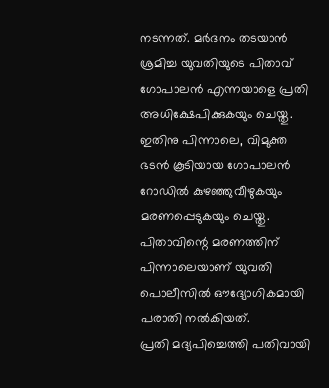നടന്നത്. മർദനം തടയാൻ ശ്രമിച്ച യുവതിയുടെ പിതാവ് ഗോപാലൻ എന്നയാളെ പ്രതി അധിക്ഷേപിക്കുകയും ചെയ്തു.
ഇതിനു പിന്നാലെ, വിമുക്ത ഭടൻ കൂടിയായ ഗോപാലൻ റോഡിൽ കുഴഞ്ഞുവീഴുകയും മരണപ്പെടുകയും ചെയ്തു. പിതാവിന്റെ മരണത്തിന് പിന്നാലെയാണ് യുവതി പൊലീസിൽ ഔദ്യോഗികമായി പരാതി നൽകിയത്.
പ്രതി മദ്യപിച്ചെത്തി പതിവായി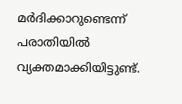മർദിക്കാറുണ്ടെന്ന് പരാതിയിൽ വ്യക്തമാക്കിയിട്ടുണ്ട്.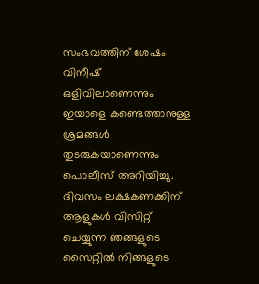സംഭവത്തിന് ശേഷം വിനീഷ് ഒളിവിലാണെന്നും ഇയാളെ കണ്ടെത്താനുള്ള ശ്രമങ്ങൾ തുടരുകയാണെന്നും പൊലീസ് അറിയിച്ചു.
ദിവസം ലക്ഷകണക്കിന് ആളുകൾ വിസിറ്റ് ചെയ്യുന്ന ഞങ്ങളുടെ സൈറ്റിൽ നിങ്ങളുടെ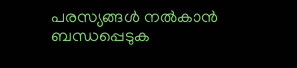പരസ്യങ്ങൾ നൽകാൻ ബന്ധപ്പെടുക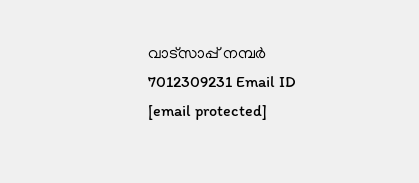വാട്സാപ്പ് നമ്പർ 7012309231 Email ID [email protected]